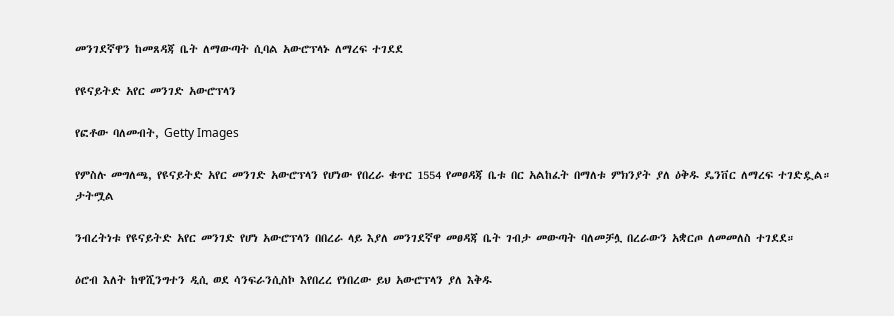መንገደኛዋን ከመጸዳጃ ቤት ለማውጣት ሲባል አውሮፕላኑ ለማረፍ ተገደደ

የዩናይትድ አየር መንገድ አውሮፕላን

የፎቶው ባለመብት, Getty Images

የምስሉ መግለጫ, የዩናይትድ አየር መንገድ አውሮፕላን የሆነው የበረራ ቁጥር 1554 የመፀዳጃ ቤቱ በር አልከፈት በማለቱ ምክንያት ያለ ዕቅዱ ዴንቨር ለማረፍ ተገድዷል።
ታትሟል

ንብረትነቱ የዩናይትድ አየር መንገድ የሆነ አውሮፕላን በበረራ ላይ እያለ መንገደኛዋ መፀዳጃ ቤት ገብታ መውጣት ባለመቻሏ በረራውን አቋርጦ ለመመለስ ተገደደ።

ዕሮብ እለት ከዋሺንግተን ዲሲ ወደ ሳንፍራንሲስኮ እየበረረ የነበረው ይህ አውሮፕላን ያለ እቅዱ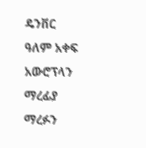ዴንቨር ዓለም አቀፍ አውሮፕላን ማረፊያ ማረፉን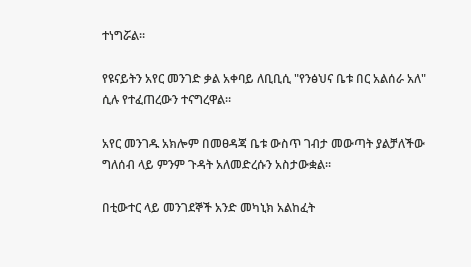ተነግሯል።

የዩናይትን አየር መንገድ ቃል አቀባይ ለቢቢሲ "የንፅህና ቤቱ በር አልሰራ አለ" ሲሉ የተፈጠረውን ተናግረዋል።

አየር መንገዱ አክሎም በመፀዳጃ ቤቱ ውስጥ ገብታ መውጣት ያልቻለችው ግለሰብ ላይ ምንም ጉዳት አለመድረሱን አስታውቋል።

በቲውተር ላይ መንገደኞች አንድ መካኒክ አልከፈት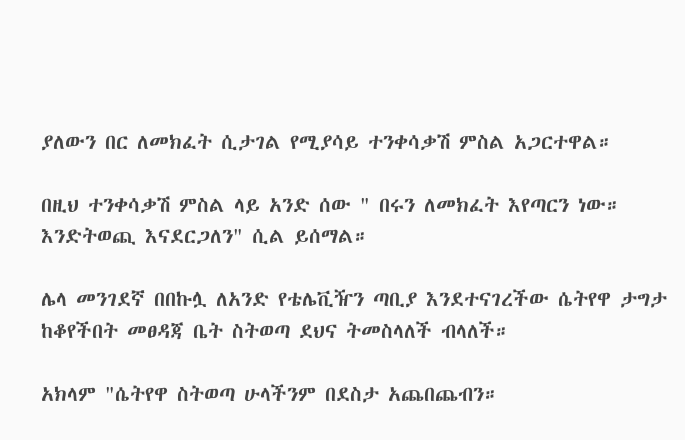ያለውን በር ለመክፈት ሲታገል የሚያሳይ ተንቀሳቃሽ ምስል አጋርተዋል።

በዚህ ተንቀሳቃሽ ምስል ላይ አንድ ሰው " በሩን ለመክፈት እየጣርን ነው። እንድትወጪ እናደርጋለን" ሲል ይሰማል።

ሌላ መንገደኛ በበኩሏ ለአንድ የቴሌቪዥን ጣቢያ እንደተናገረችው ሴትየዋ ታግታ ከቆየችበት መፀዳጃ ቤት ስትወጣ ደህና ትመስላለች ብላለች።

አክላም "ሴትየዋ ስትወጣ ሁላችንም በደስታ አጨበጨብን።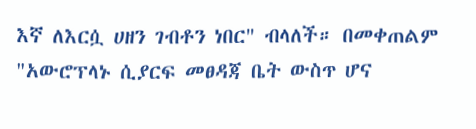እኛ ለእርሷ ሀዘን ገብቶን ነበር" ብላለች። በመቀጠልም "አውሮፕላኑ ሲያርፍ መፀዳጃ ቤት ውስጥ ሆና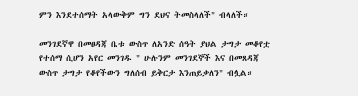ምን እንደተሰማት አላውቅም ግን ደህና ትመስላለች" ብላለች።

መንገደኛዋ በመፀዳጃ ቤቱ ውስጥ ለአንድ ሰዓት ያህል ታግታ መቆየቷ የተሰማ ሲሆን አየር መንገዱ " ሁሉንም መንገደኞች እና በመጸዳጃ ውስጥ ታግታ የቆየችውን ግለሰብ ይቅርታ እንጠይቃለን" ብሏል።